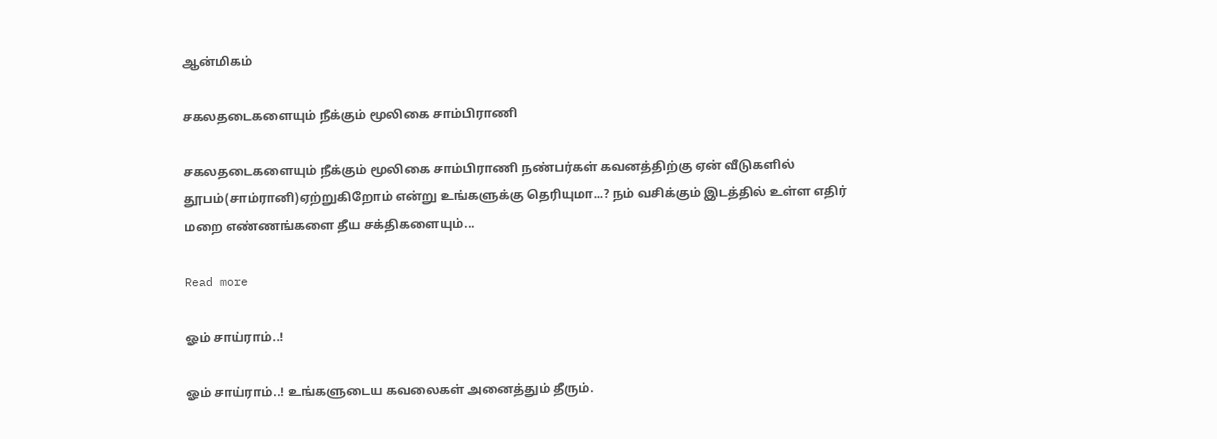ஆன்மிகம்

சகலதடைகளையும் நீக்கும் மூலிகை சாம்பிராணி

சகலதடைகளையும் நீக்கும் மூலிகை சாம்பிராணி நண்பர்கள் கவனத்திற்கு ஏன் வீடுகளில் தூபம்(சாம்ரானி)ஏற்றுகிறோம் என்று உங்களுக்கு தெரியுமா...? நம் வசிக்கும் இடத்தில் உள்ள எதிர் மறை எண்ணங்களை தீய சக்திகளையும்...

Read more

ஓம் சாய்ராம்..!

ஓம் சாய்ராம்..! உங்களுடைய கவலைகள் அனைத்தும் தீரும்.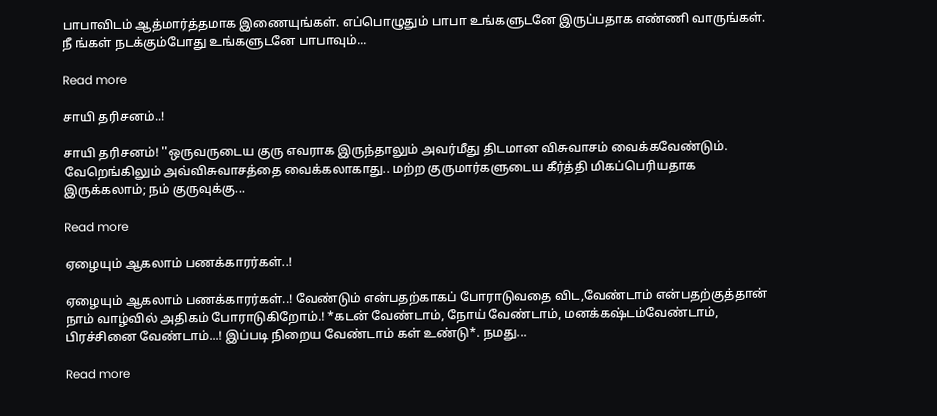பாபாவிடம் ஆத்மார்த்தமாக இணையுங்கள். எப்பொழுதும் பாபா உங்களுடனே இருப்பதாக எண்ணி வாருங்கள். நீ ங்கள் நடக்கும்போது உங்களுடனே பாபாவும்...

Read more

சாயி தரிசனம்..!

சாயி தரிசனம்! ''ஒருவருடைய குரு எவராக இருந்தாலும் அவர்மீது திடமான விசுவாசம் வைக்கவேண்டும். வேறெங்கிலும் அவ்விசுவாசத்தை வைக்கலாகாது.. மற்ற குருமார்களுடைய கீர்த்தி மிகப்பெரியதாக இருக்கலாம்; நம் குருவுக்கு...

Read more

ஏழையும் ஆகலாம் பணக்காரர்கள்..!

ஏழையும் ஆகலாம் பணக்காரர்கள்..! வேண்டும் என்பதற்காகப் போராடுவதை விட,வேண்டாம் என்பதற்குத்தான் நாம் வாழ்வில் அதிகம் போராடுகிறோம்.! *கடன் வேண்டாம், நோய் வேண்டாம், மனக்கஷ்டம்வேண்டாம், பிரச்சினை வேண்டாம்...! இப்படி நிறைய வேண்டாம் கள் உண்டு*. நமது...

Read more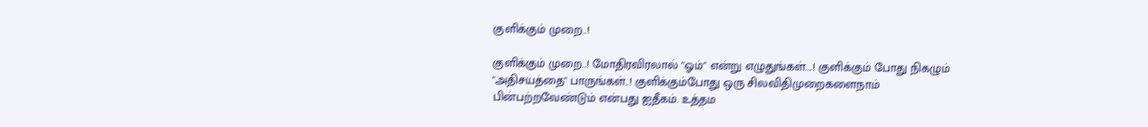குளிக்கும் முறை..!

குளிக்கும் முறை..! மோதிரவிரலால் "ஓம்" என்று எழுதுங்கள்....! குளிக்கும் போது நிகழும் "அதிசயத்தை" பாருங்கள்..! குளிக்கும்போது ஒரு சிலவிதிமுறைகளைநாம் பின்பற்றவேண்டும் என்பது ஐதீகம். உத்தம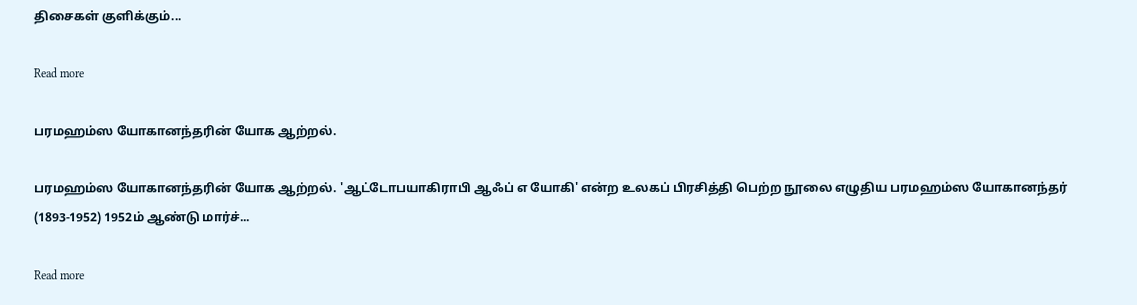திசைகள் குளிக்கும்...

Read more

பரமஹம்ஸ யோகானந்தரின் யோக ஆற்றல்.

பரமஹம்ஸ யோகானந்தரின் யோக ஆற்றல். 'ஆட்டோபயாகிராபி ஆஃப் எ யோகி' என்ற உலகப் பிரசித்தி பெற்ற நூலை எழுதிய பரமஹம்ஸ யோகானந்தர் (1893-1952) 1952ம் ஆண்டு மார்ச்...

Read more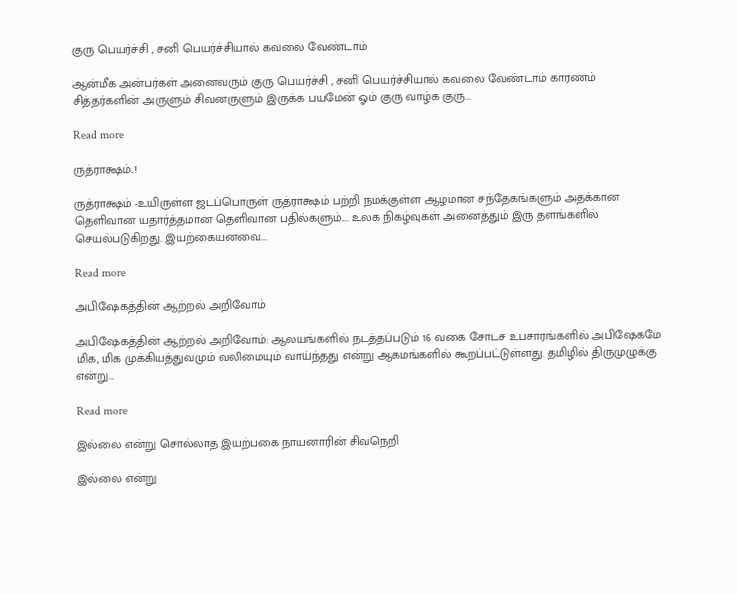குரு பெயர்ச்சி , சனி பெயர்ச்சியால் கவலை வேண்டாம்

ஆன்மீக அன்பர்கள் அனைவரும் குரு பெயர்ச்சி , சனி பெயர்ச்சியால் கவலை வேண்டாம் காரணம் சித்தர்களின் அருளும் சிவனருளும் இருக்க பயமேன் ஓம் குரு வாழ்க குரு...

Read more

ருத்ராக்ஷம்..!

ருத்ராக்ஷம் -உயிருள்ள ஜடப்பொருள் ருத்ராக்ஷம் பற்றி நமக்குள்ள ஆழமான சந்தேகங்களும் அதக்கான தெளிவான யதார்த்தமான தெளிவான பதில்களும்.... உலக நிகழ்வுகள் அனைத்தும் இரு தளங்களில் செயல்படுகிறது. இயற்கையனவை...

Read more

அபிஷேகத்தின் ஆற்றல் அறிவோம்

அபிஷேகத்தின் ஆற்றல் அறிவோம்: ஆலயங்களில் நடத்தப்படும் 16 வகை சோடச உபசாரங்களில் அபிஷேகமே மிக, மிக முக்கியத்துவமும் வலிமையும் வாய்ந்தது என்று ஆகமங்களில் கூறப்பட்டுள்ளது. தமிழில் திருமுழுக்கு என்று...

Read more

இல்லை என்று சொல்லாத இயற்பகை நாயனாரின் சிவநெறி

இல்லை என்று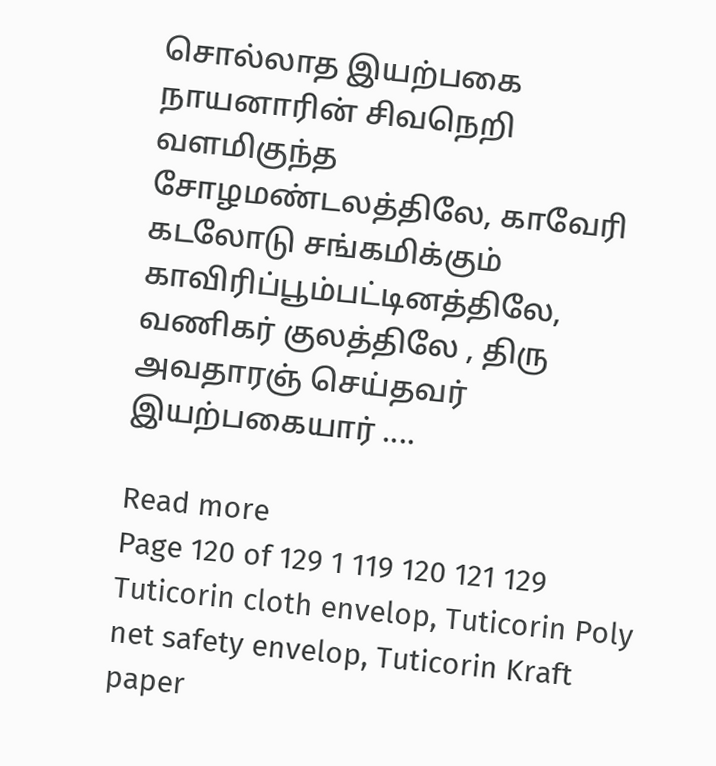சொல்லாத இயற்பகை நாயனாரின் சிவநெறி வளமிகுந்த சோழமண்டலத்திலே, காவேரி கடலோடு சங்கமிக்கும் காவிரிப்பூம்பட்டினத்திலே, வணிகர் குலத்திலே , திரு அவதாரஞ் செய்தவர் இயற்பகையார் ....

Read more
Page 120 of 129 1 119 120 121 129
Tuticorin cloth envelop, Tuticorin Poly net safety envelop, Tuticorin Kraft paper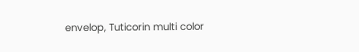envelop, Tuticorin multi color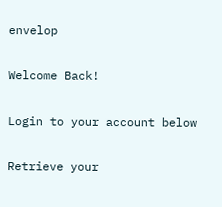envelop

Welcome Back!

Login to your account below

Retrieve your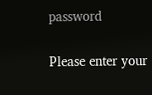password

Please enter your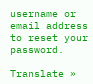username or email address to reset your password.

Translate »